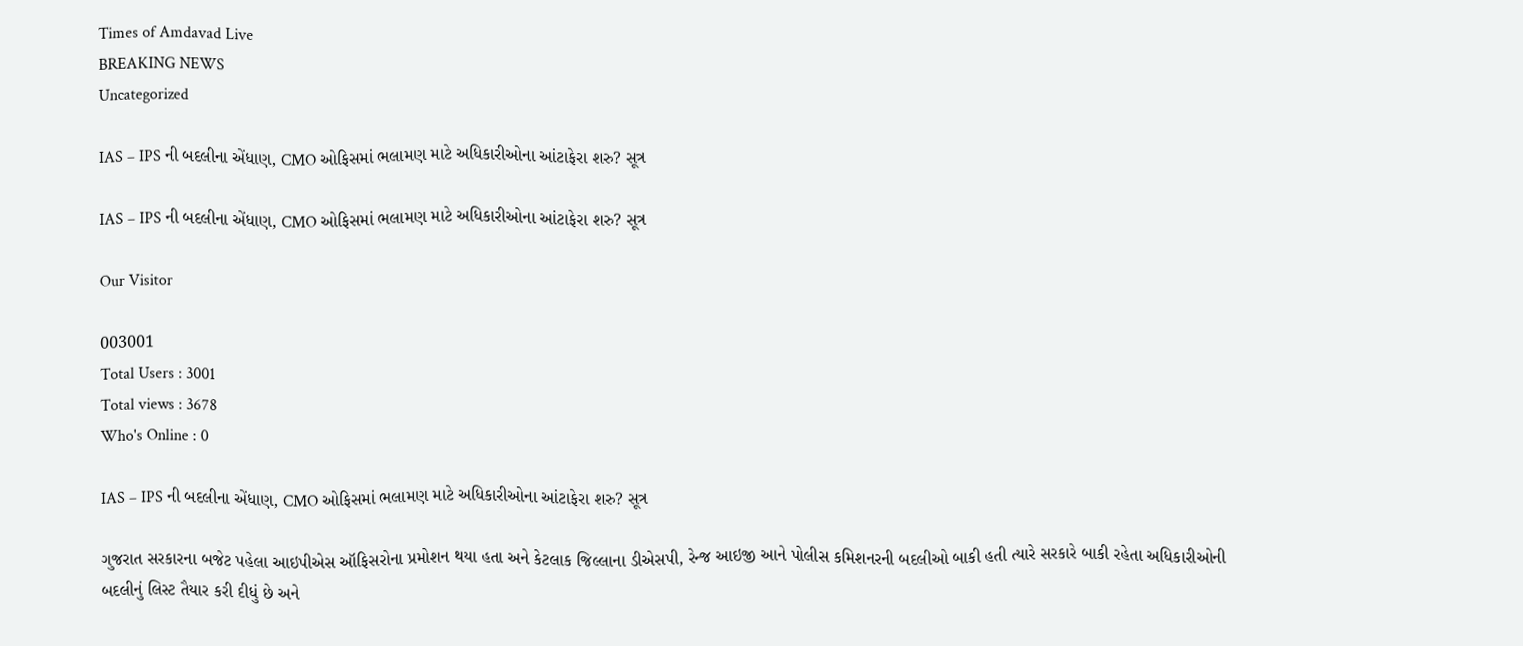Times of Amdavad Live
BREAKING NEWS
Uncategorized

IAS – IPS ની બદલીના એંધાણ, CMO ઓફિસમાં ભલામણ માટે અધિકારીઓના આંટાફેરા શરુ? સૂત્ર

IAS – IPS ની બદલીના એંધાણ, CMO ઓફિસમાં ભલામણ માટે અધિકારીઓના આંટાફેરા શરુ? સૂત્ર

Our Visitor

003001
Total Users : 3001
Total views : 3678
Who's Online : 0

IAS – IPS ની બદલીના એંધાણ, CMO ઓફિસમાં ભલામણ માટે અધિકારીઓના આંટાફેરા શરુ? સૂત્ર

ગુજરાત સરકારના બજેટ પહેલા આઇપીએસ ઑફિસરોના પ્રમોશન થયા હતા અને કેટલાક જિલ્લાના ડીએસપી, રેન્જ આઇજી આને પોલીસ કમિશનરની બદલીઓ બાકી હતી ત્યારે સરકારે બાકી રહેતા અધિકારીઓની બદલીનું લિસ્ટ તૈયાર કરી દીધું છે અને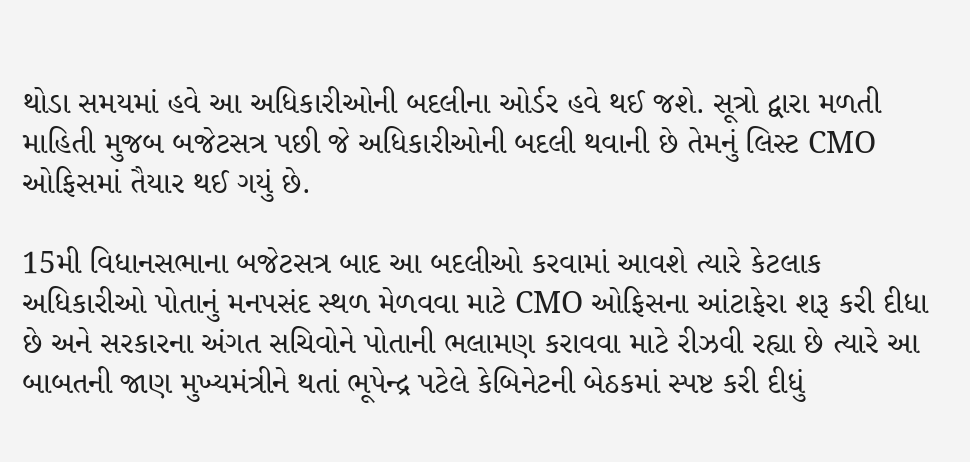થોડા સમયમાં હવે આ અધિકારીઓની બદલીના ઓર્ડર હવે થઈ જશે. સૂત્રો દ્વારા મળતી માહિતી મુજબ બજેટસત્ર પછી જે અધિકારીઓની બદલી થવાની છે તેમનું લિસ્ટ CMO ઓફિસમાં તૈયાર થઈ ગયું છે.

15મી વિધાનસભાના બજેટસત્ર બાદ આ બદલીઓ કરવામાં આવશે ત્યારે કેટલાક અધિકારીઓ પોતાનું મનપસંદ સ્થળ મેળવવા માટે CMO ઓફિસના આંટાફેરા શરૂ કરી દીધા છે અને સરકારના અંગત સચિવોને પોતાની ભલામણ કરાવવા માટે રીઝવી રહ્યા છે ત્યારે આ બાબતની જાણ મુખ્યમંત્રીને થતાં ભૂપેન્દ્ર પટેલે કેબિનેટની બેઠકમાં સ્પષ્ટ કરી દીધું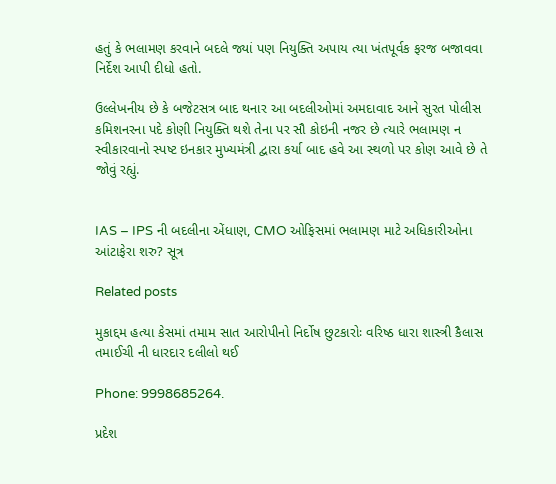હતું કે ભલામણ કરવાને બદલે જ્યાં પણ નિયુક્તિ અપાય ત્યા ખંતપૂર્વક ફરજ બજાવવા નિર્દેશ આપી દીધો હતો.

ઉલ્લેખનીય છે કે બજેટસત્ર બાદ થનાર આ બદલીઓમાં અમદાવાદ આને સુરત પોલીસ કમિશનરના પદે કોણી નિયુક્તિ થશે તેના પર સૌ કોઇની નજર છે ત્યારે ભલામણ ન સ્વીકારવાનો સ્પષ્ટ ઇનકાર મુખ્યમંત્રી દ્વારા કર્યા બાદ હવે આ સ્થળો પર કોણ આવે છે તે જોવું રહ્યું.


IAS – IPS ની બદલીના એંધાણ, CMO ઓફિસમાં ભલામણ માટે અધિકારીઓના આંટાફેરા શરુ? સૂત્ર

Related posts

મુકાદ્દમ હત્યા કેસમાં તમામ સાત આરોપીનો નિર્દોષ છુટકારોઃ વરિષ્ઠ ધારા શાસ્ત્રી કૈલાસ તમાઈચી ની ધારદાર દલીલો થઈ

Phone: 9998685264.

પ્રદેશ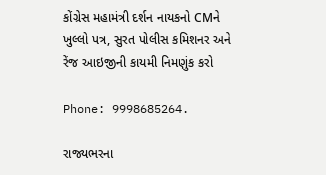કોંગ્રેસ મહામંત્રી દર્શન નાયકનો CMને ખુલ્લો પત્ર, સુરત પોલીસ કમિશનર અને રેંજ આઇજીની કાયમી નિમણુંક કરો

Phone: 9998685264.

રાજ્યભરના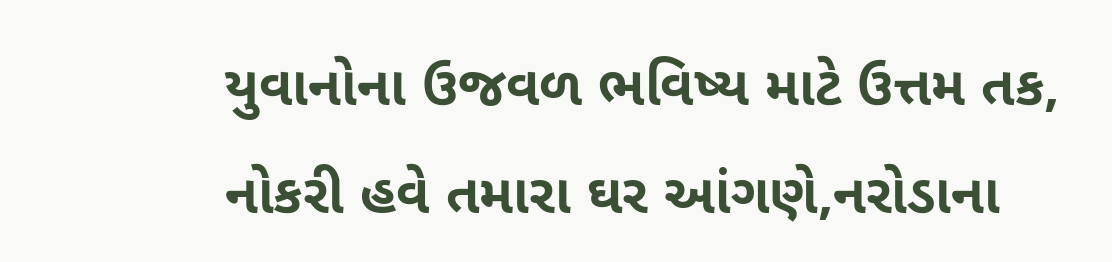યુવાનોના ઉજવળ ભવિષ્ય માટે ઉત્તમ તક, નોકરી હવે તમારા ઘર આંગણે,નરોડાના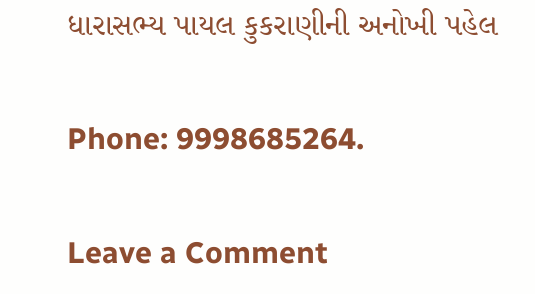ધારાસભ્ય પાયલ કુકરાણીની અનોખી પહેલ

Phone: 9998685264.

Leave a Comment